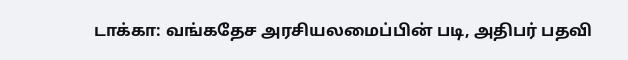டாக்கா: வங்கதேச அரசியலமைப்பின் படி, அதிபர் பதவி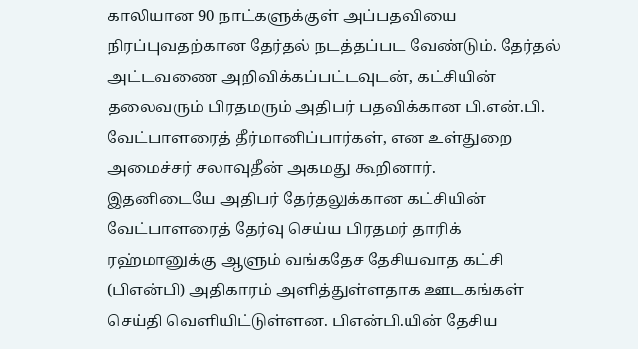காலியான 90 நாட்களுக்குள் அப்பதவியை நிரப்புவதற்கான தேர்தல் நடத்தப்பட வேண்டும். தேர்தல் அட்டவணை அறிவிக்கப்பட்டவுடன், கட்சியின் தலைவரும் பிரதமரும் அதிபர் பதவிக்கான பி.என்.பி. வேட்பாளரைத் தீர்மானிப்பார்கள், என உள்துறை அமைச்சர் சலாவுதீன் அகமது கூறினார்.
இதனிடையே அதிபர் தேர்தலுக்கான கட்சியின் வேட்பாளரைத் தேர்வு செய்ய பிரதமர் தாரிக் ரஹ்மானுக்கு ஆளும் வங்கதேச தேசியவாத கட்சி (பிஎன்பி) அதிகாரம் அளித்துள்ளதாக ஊடகங்கள் செய்தி வெளியிட்டுள்ளன. பிஎன்பி.யின் தேசிய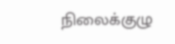நிலைக்குழு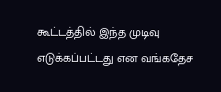கூட்டத்தில் இந்த முடிவு எடுக்கப்பட்டது என வங்கதேச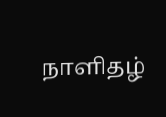நாளிதழ்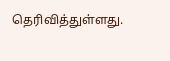தெரிவித்துள்ளது.